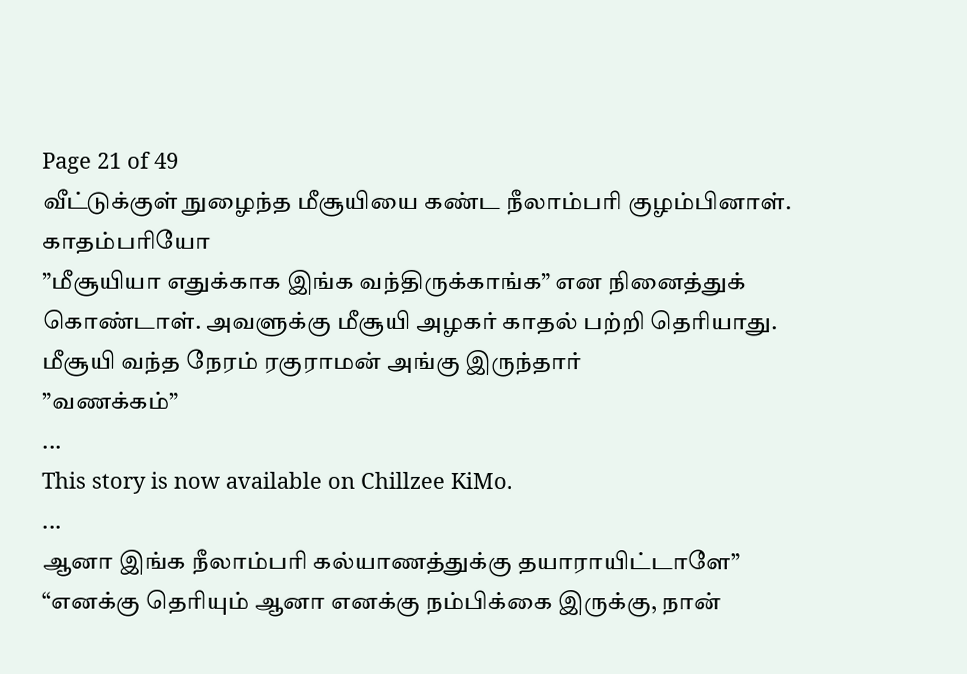Page 21 of 49
வீட்டுக்குள் நுழைந்த மீசூயியை கண்ட நீலாம்பரி குழம்பினாள். காதம்பரியோ
”மீசூயியா எதுக்காக இங்க வந்திருக்காங்க” என நினைத்துக் கொண்டாள். அவளுக்கு மீசூயி அழகர் காதல் பற்றி தெரியாது.
மீசூயி வந்த நேரம் ரகுராமன் அங்கு இருந்தார்
”வணக்கம்”
...
This story is now available on Chillzee KiMo.
...
ஆனா இங்க நீலாம்பரி கல்யாணத்துக்கு தயாராயிட்டாளே”
“எனக்கு தெரியும் ஆனா எனக்கு நம்பிக்கை இருக்கு, நான்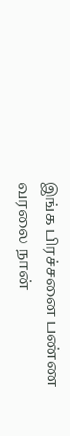இங்க பிரச்சனை பண்ண வரலை நான்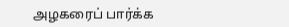அழகரைப் பார்க்க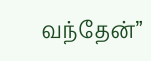வந்தேன்”